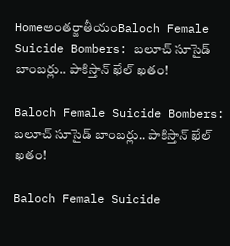Homeఅంతర్జాతీయంBaloch Female Suicide Bombers: బలూచ్‌ సూసైడ్‌ బాంబర్లు.. పాకిస్తాన్‌ ఖేల్‌ ఖతం!

Baloch Female Suicide Bombers: బలూచ్‌ సూసైడ్‌ బాంబర్లు.. పాకిస్తాన్‌ ఖేల్‌ ఖతం!

Baloch Female Suicide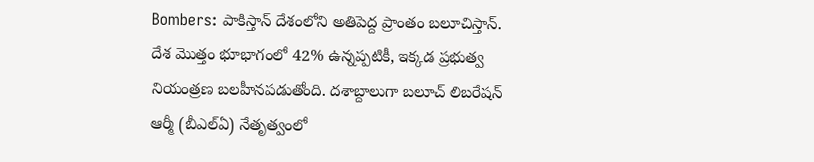Bombers: పాకిస్తాన్‌ దేశంలోని అతిపెద్ద ప్రాంతం బలూచిస్తాన్‌. దేశ మొత్తం భూభాగంలో 42% ఉన్నప్పటికీ, ఇక్కడ ప్రభుత్వ నియంత్రణ బలహీనపడుతోంది. దశాబ్దాలుగా బలూచ్‌ లిబరేషన్‌ ఆర్మీ (బీఎల్‌ఏ) నేతృత్వంలో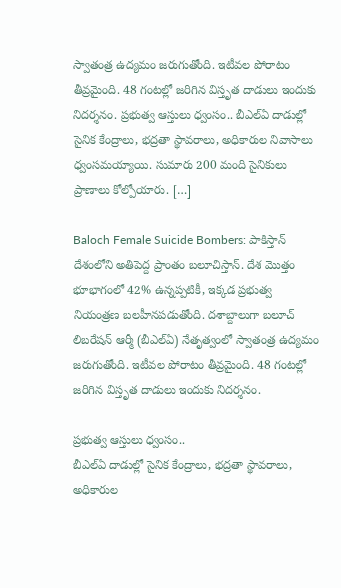స్వాతంత్ర ఉద్యమం జరుగుతోంది. ఇటీవల పోరాటం తీవ్రమైంది. 48 గంటల్లో జరిగిన విస్తృత దాడులు ఇందుకు నిదర్శనం. ప్రభుత్వ ఆస్తులు ధ్వంసం.. బీఎల్‌ఏ దాడుల్లో సైనిక కేంద్రాలు, భద్రతా స్థావరాలు, అధికారుల నివాసాలు ధ్వంసమయ్యాయి. సుమారు 200 మంది సైనికులు ప్రాణాలు కోల్పోయారు. […]

Baloch Female Suicide Bombers: పాకిస్తాన్‌ దేశంలోని అతిపెద్ద ప్రాంతం బలూచిస్తాన్‌. దేశ మొత్తం భూభాగంలో 42% ఉన్నప్పటికీ, ఇక్కడ ప్రభుత్వ నియంత్రణ బలహీనపడుతోంది. దశాబ్దాలుగా బలూచ్‌ లిబరేషన్‌ ఆర్మీ (బీఎల్‌ఏ) నేతృత్వంలో స్వాతంత్ర ఉద్యమం జరుగుతోంది. ఇటీవల పోరాటం తీవ్రమైంది. 48 గంటల్లో జరిగిన విస్తృత దాడులు ఇందుకు నిదర్శనం.

ప్రభుత్వ ఆస్తులు ధ్వంసం..
బీఎల్‌ఏ దాడుల్లో సైనిక కేంద్రాలు, భద్రతా స్థావరాలు, అధికారుల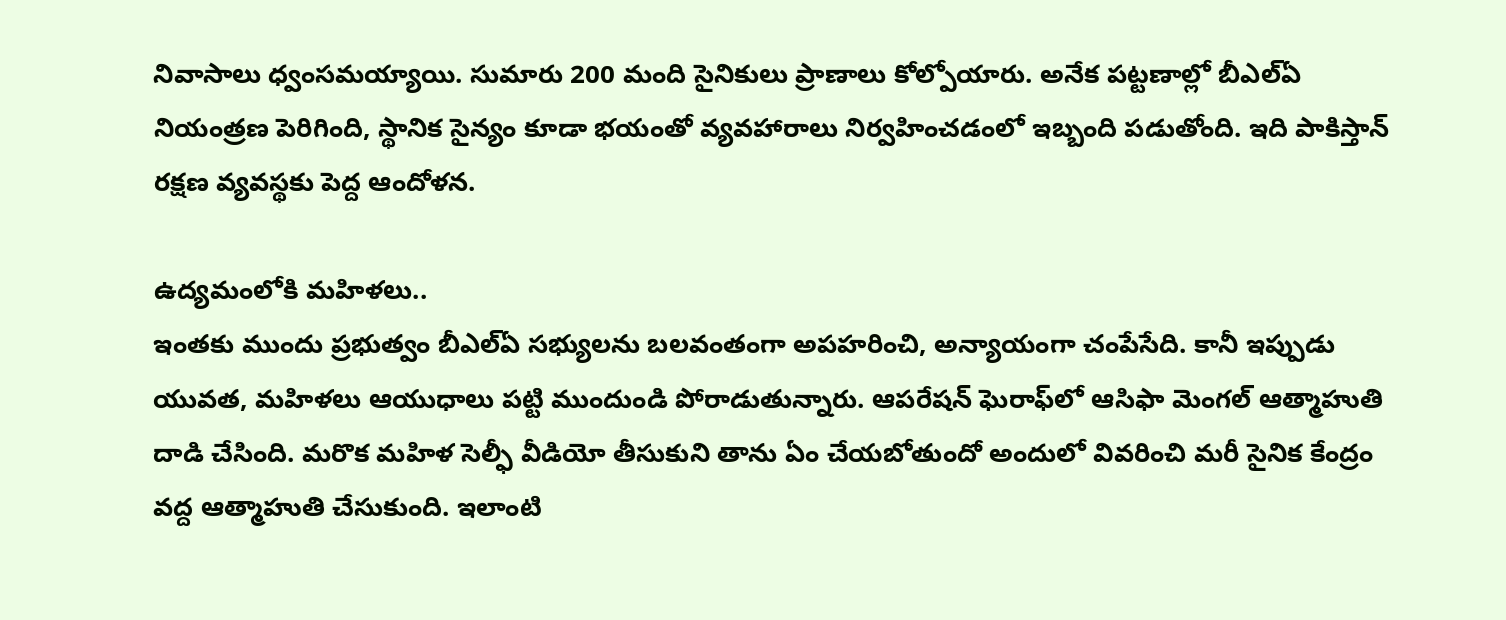నివాసాలు ధ్వంసమయ్యాయి. సుమారు 200 మంది సైనికులు ప్రాణాలు కోల్పోయారు. అనేక పట్టణాల్లో బీఎల్‌ఏ నియంత్రణ పెరిగింది, స్థానిక సైన్యం కూడా భయంతో వ్యవహారాలు నిర్వహించడంలో ఇబ్బంది పడుతోంది. ఇది పాకిస్తాన్‌ రక్షణ వ్యవస్థకు పెద్ద ఆందోళన.

ఉద్యమంలోకి మహిళలు..
ఇంతకు ముందు ప్రభుత్వం బీఎల్‌ఏ సభ్యులను బలవంతంగా అపహరించి, అన్యాయంగా చంపేసేది. కానీ ఇప్పుడు యువత, మహిళలు ఆయుధాలు పట్టి ముందుండి పోరాడుతున్నారు. ఆపరేషన్‌ ఘెరాఫ్‌లో ఆసిఫా మెంగల్‌ ఆత్మాహుతి దాడి చేసింది. మరొక మహిళ సెల్ఫీ వీడియో తీసుకుని తాను ఏం చేయబోతుందో అందులో వివరించి మరీ సైనిక కేంద్రం వద్ద ఆత్మాహుతి చేసుకుంది. ఇలాంటి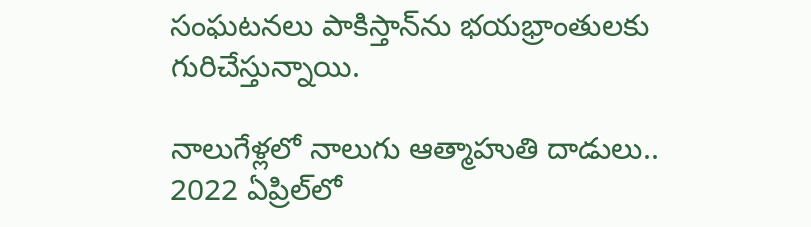సంఘటనలు పాకిస్తాన్‌ను భయభ్రాంతులకు గురిచేస్తున్నాయి.

నాలుగేళ్లలో నాలుగు ఆత్మాహుతి దాడులు..
2022 ఏప్రిల్‌లో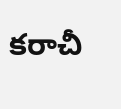కరాచీ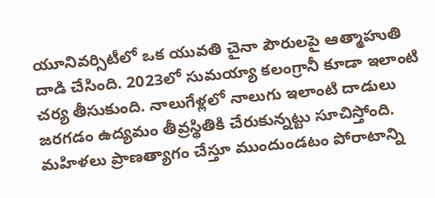యూనివర్సిటీలో ఒక యువతి చైనా పౌరులపై ఆత్మాహుతి దాడి చేసింది. 2023లో సుమయ్యా కలంగ్రానీ కూడా ఇలాంటి చర్య తీసుకుంది. నాలుగేళ్లలో నాలుగు ఇలాంటి దాడులు జరగడం ఉద్యమం తీవ్రస్థితికి చేరుకున్నట్టు సూచిస్తోంది. మహిళలు ప్రాణత్యాగం చేస్తూ ముందుండటం పోరాటాన్ని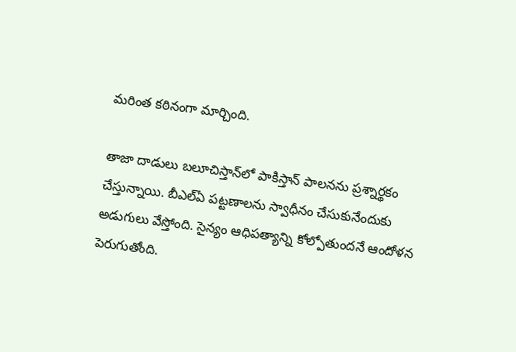మరింత కఠినంగా మార్చింది.

తాజా దాడులు బలూచిస్తాన్‌లో పాకిస్తాన్‌ పాలనను ప్రశ్నార్థకం చేస్తున్నాయి. బీఎల్‌ఏ పట్టణాలను స్వాధీనం చేసుకునేందుకు అడుగులు వేస్తోంది. సైన్యం ఆధిపత్యాన్ని కోల్పోతుందనే ఆందోళన పెరుగుతోంది.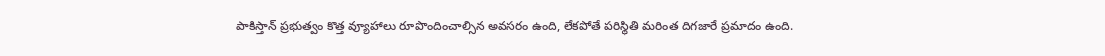పాకిస్తాన్‌ ప్రభుత్వం కొత్త వ్యూహాలు రూపొందించాల్సిన అవసరం ఉంది, లేకపోతే పరిస్థితి మరింత దిగజారే ప్రమాదం ఉంది.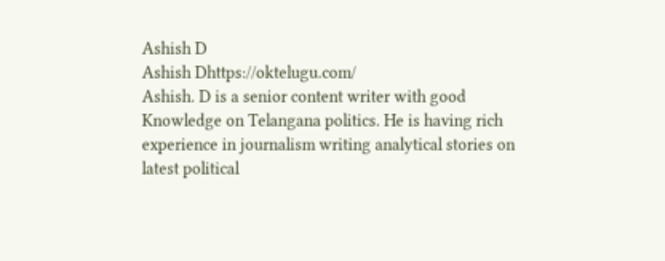Ashish D
Ashish Dhttps://oktelugu.com/
Ashish. D is a senior content writer with good Knowledge on Telangana politics. He is having rich experience in journalism writing analytical stories on latest political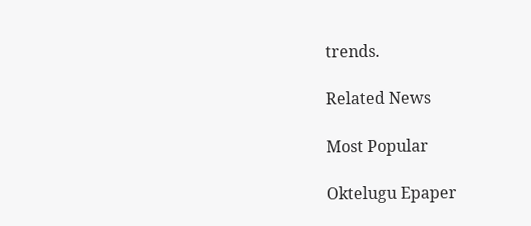trends.

Related News

Most Popular

Oktelugu Epaper